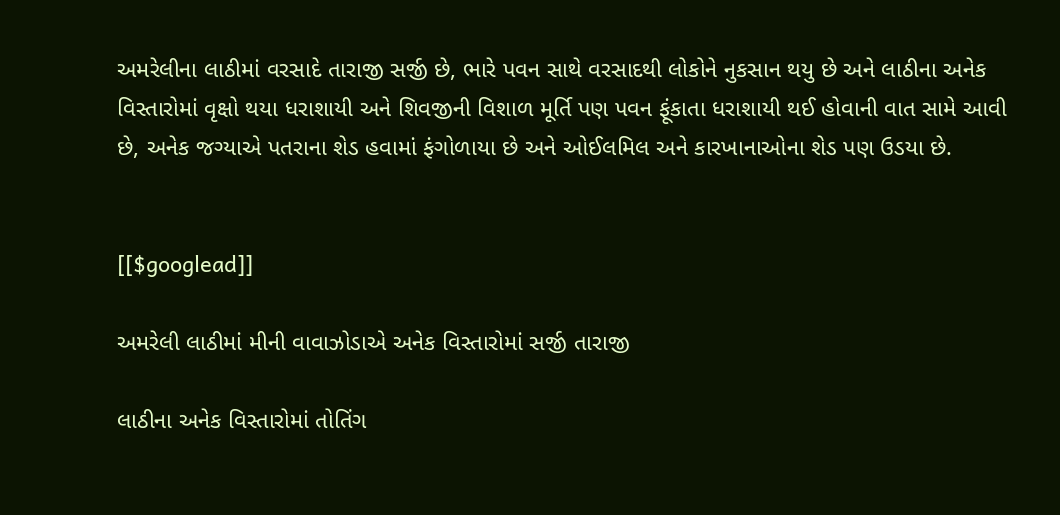અમરેલીના લાઠીમાં વરસાદે તારાજી સર્જી છે, ભારે પવન સાથે વરસાદથી લોકોને નુકસાન થયુ છે અને લાઠીના અનેક વિસ્તારોમાં વૃક્ષો થયા ધરાશાયી અને શિવજીની વિશાળ મૂર્તિ પણ પવન ફૂંકાતા ધરાશાયી થઈ હોવાની વાત સામે આવી છે, અનેક જગ્યાએ પતરાના શેડ હવામાં ફંગોળાયા છે અને ઓઈલમિલ અને કારખાનાઓના શેડ પણ ઉડયા છે.


[[$googlead]]

અમરેલી લાઠીમાં મીની વાવાઝોડાએ અનેક વિસ્તારોમાં સર્જી તારાજી

લાઠીના અનેક વિસ્તારોમાં તોતિંગ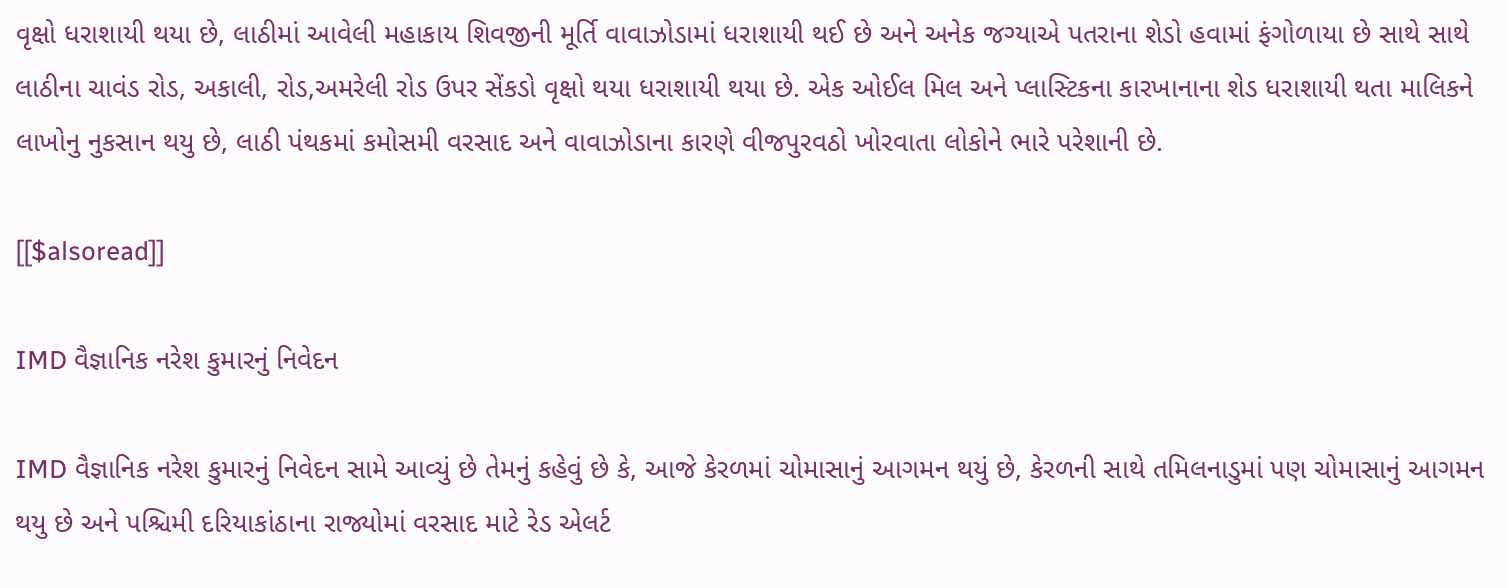વૃક્ષો ધરાશાયી થયા છે, લાઠીમાં આવેલી મહાકાય શિવજીની મૂર્તિ વાવાઝોડામાં ધરાશાયી થઈ છે અને અનેક જગ્યાએ પતરાના શેડો હવામાં ફંગોળાયા છે સાથે સાથે લાઠીના ચાવંડ રોડ, અકાલી, રોડ,અમરેલી રોડ ઉપર સેંકડો વૃક્ષો થયા ધરાશાયી થયા છે. એક ઓઈલ મિલ અને પ્લાસ્ટિકના કારખાનાના શેડ ધરાશાયી થતા માલિકને લાખોનુ નુકસાન થયુ છે, લાઠી પંથકમાં કમોસમી વરસાદ અને વાવાઝોડાના કારણે વીજપુરવઠો ખોરવાતા લોકોને ભારે પરેશાની છે.

[[$alsoread]]

IMD વૈજ્ઞાનિક નરેશ કુમારનું નિવેદન

IMD વૈજ્ઞાનિક નરેશ કુમારનું નિવેદન સામે આવ્યું છે તેમનું કહેવું છે કે, આજે કેરળમાં ચોમાસાનું આગમન થયું છે, કેરળની સાથે તમિલનાડુમાં પણ ચોમાસાનું આગમન થયુ છે અને પશ્ચિમી દરિયાકાંઠાના રાજ્યોમાં વરસાદ માટે રેડ એલર્ટ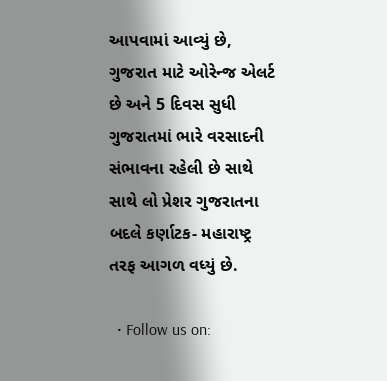આપવામાં આવ્યું છે, ગુજરાત માટે ઓરેન્જ એલર્ટ છે અને 5 દિવસ સુધી ગુજરાતમાં ભારે વરસાદની સંભાવના રહેલી છે સાથે સાથે લો પ્રેશર ગુજરાતના બદલે કર્ણાટક- મહારાષ્ટ્ર તરફ આગળ વધ્યું છે.

  • Follow us on: